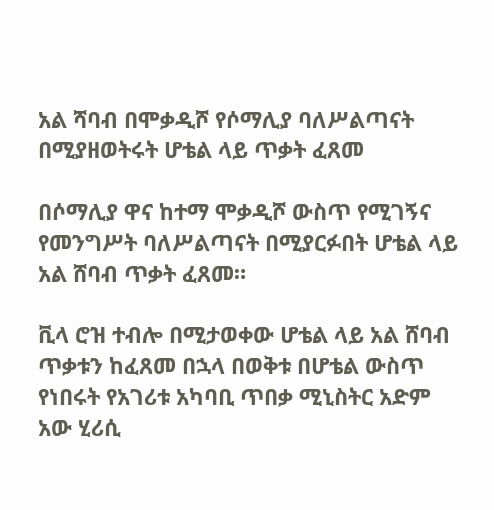አል ሻባብ በሞቃዲሾ የሶማሊያ ባለሥልጣናት በሚያዘወትሩት ሆቴል ላይ ጥቃት ፈጸመ

በሶማሊያ ዋና ከተማ ሞቃዲሾ ውስጥ የሚገኝና የመንግሥት ባለሥልጣናት በሚያርፉበት ሆቴል ላይ አል ሸባብ ጥቃት ፈጸመ።

ቪላ ሮዝ ተብሎ በሚታወቀው ሆቴል ላይ አል ሸባብ ጥቃቱን ከፈጸመ በኋላ በወቅቱ በሆቴል ውስጥ የነበሩት የአገሪቱ አካባቢ ጥበቃ ሚኒስትር አድም አው ሂሪሲ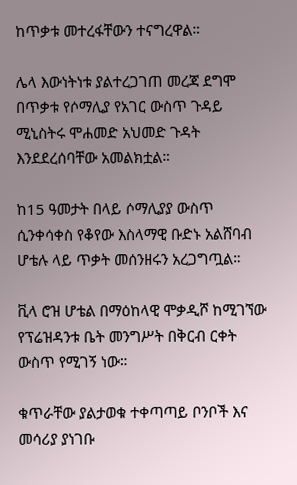ከጥቃቱ መተረፋቸውን ተናግረዋል።

ሌላ እውነትነቱ ያልተረጋገጠ መረጃ ደግሞ በጥቃቱ የሶማሊያ የአገር ውስጥ ጉዳይ ሚኒስትሩ ሞሐመድ አህመድ ጉዳት እንደደረሰባቸው አመልክቷል።

ከ15 ዓመታት በላይ ሶማሊያያ ውስጥ ሲንቀሳቀስ የቆየው እስላማዊ ቡድኑ አልሸባብ ሆቴሉ ላይ ጥቃት መሰንዘሩን አረጋግጧል።

ቪላ ሮዝ ሆቴል በማዕከላዊ ሞቃዲሾ ከሚገኘው የፕሬዝዳንቱ ቤት መንግሥት በቅርብ ርቀት ውስጥ የሚገኝ ነው።

ቁጥራቸው ያልታወቁ ተቀጣጣይ ቦንቦች እና መሳሪያ ያነገቡ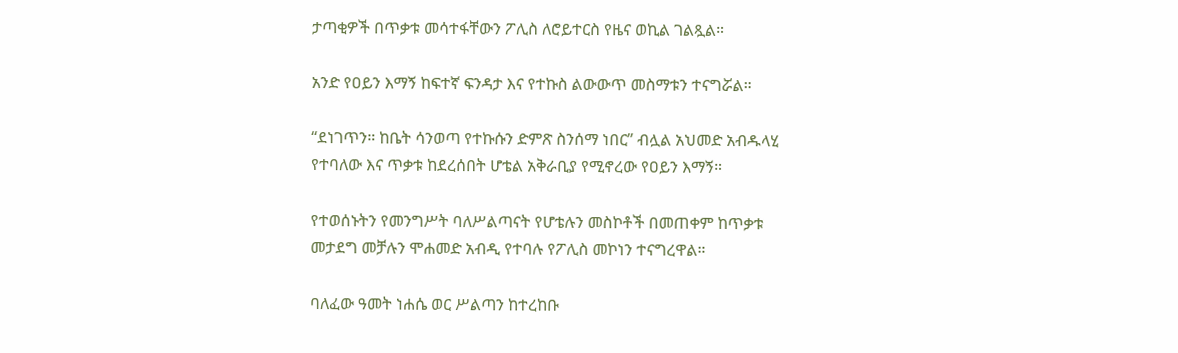ታጣቂዎች በጥቃቱ መሳተፋቸውን ፖሊስ ለሮይተርስ የዜና ወኪል ገልጿል።

አንድ የዐይን እማኝ ከፍተኛ ፍንዳታ እና የተኩስ ልውውጥ መስማቱን ተናግሯል።

“ደነገጥን። ከቤት ሳንወጣ የተኩሱን ድምጽ ስንሰማ ነበር” ብሏል አህመድ አብዱላሂ የተባለው እና ጥቃቱ ከደረሰበት ሆቴል አቅራቢያ የሚኖረው የዐይን እማኝ።

የተወሰኑትን የመንግሥት ባለሥልጣናት የሆቴሉን መስኮቶች በመጠቀም ከጥቃቱ መታደግ መቻሉን ሞሐመድ አብዲ የተባሉ የፖሊስ መኮነን ተናግረዋል።

ባለፈው ዓመት ነሐሴ ወር ሥልጣን ከተረከቡ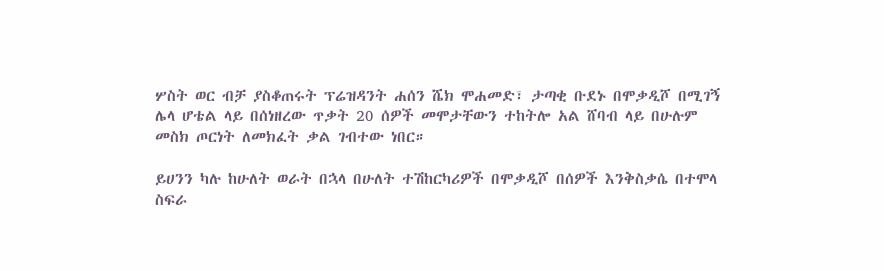ሦስት ወር ብቻ ያስቆጠሩት ፕሬዝዳንት ሐሰን ሼክ ሞሐመድ፣ ታጣቂ ቡደኑ በሞቃዲሾ በሚገኝ ሌላ ሆቴል ላይ በሰነዘረው ጥቃት 20 ሰዎች መሞታቸውን ተከትሎ አል ሸባብ ላይ በሁሉም መስክ ጦርነት ለመክፈት ቃል ገብተው ነበር።

ይሀንን ካሉ ከሁለት ወራት በኋላ በሁለት ተሽከርካሪዎች በሞቃዲሾ በሰዎች እንቅስቃሴ በተሞላ ስፍራ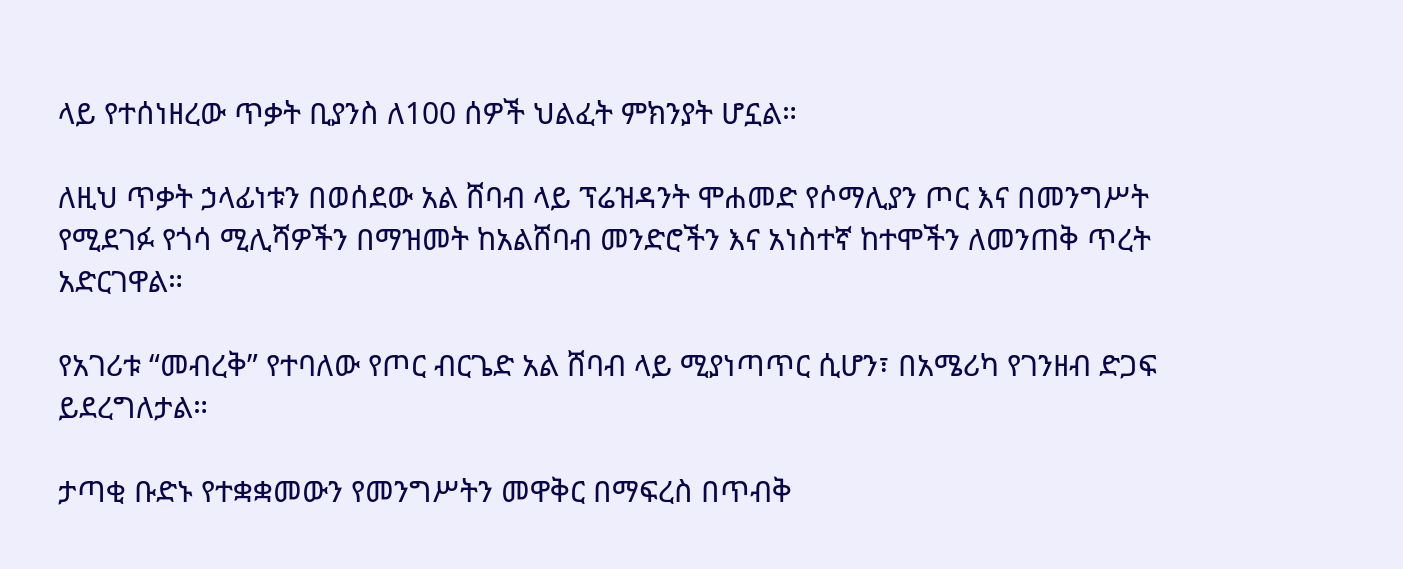ላይ የተሰነዘረው ጥቃት ቢያንስ ለ100 ሰዎች ህልፈት ምክንያት ሆኗል።

ለዚህ ጥቃት ኃላፊነቱን በወሰደው አል ሸባብ ላይ ፕሬዝዳንት ሞሐመድ የሶማሊያን ጦር እና በመንግሥት የሚደገፉ የጎሳ ሚሊሻዎችን በማዝመት ከአልሸባብ መንድሮችን እና አነስተኛ ከተሞችን ለመንጠቅ ጥረት አድርገዋል።

የአገሪቱ “መብረቅ” የተባለው የጦር ብርጌድ አል ሸባብ ላይ ሚያነጣጥር ሲሆን፣ በአሜሪካ የገንዘብ ድጋፍ ይደረግለታል።

ታጣቂ ቡድኑ የተቋቋመውን የመንግሥትን መዋቅር በማፍረስ በጥብቅ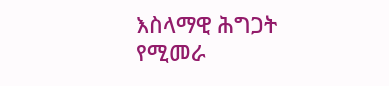እስላማዊ ሕግጋት የሚመራ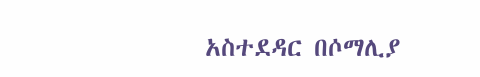አስተደዳር በሶማሊያ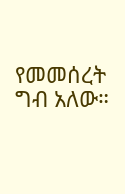የመመሰረት ግብ አለው።